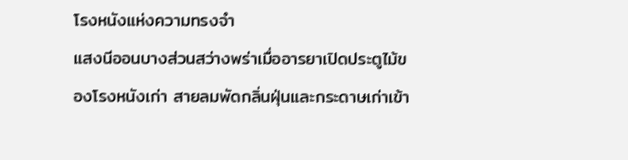โรงหนังแห่งความทรงจำ
แสงนีออนบางส่วนสว่างพร่าเมื่ออารยาเปิดประตูไม้ของโรงหนังเก่า สายลมพัดกลิ่นฝุ่นและกระดาษเก่าเข้า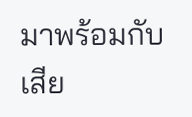มาพร้อมกับเสีย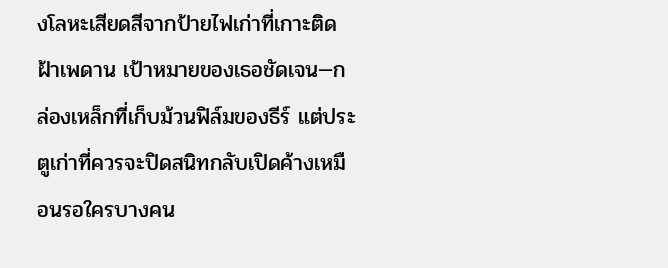งโลหะเสียดสีจากป้ายไฟเก่าที่เกาะติดฝ้าเพดาน เป้าหมายของเธอชัดเจน—กล่องเหล็กที่เก็บม้วนฟิล์มของธีร์ แต่ประตูเก่าที่ควรจะปิดสนิทกลับเปิดค้างเหมือนรอใครบางคน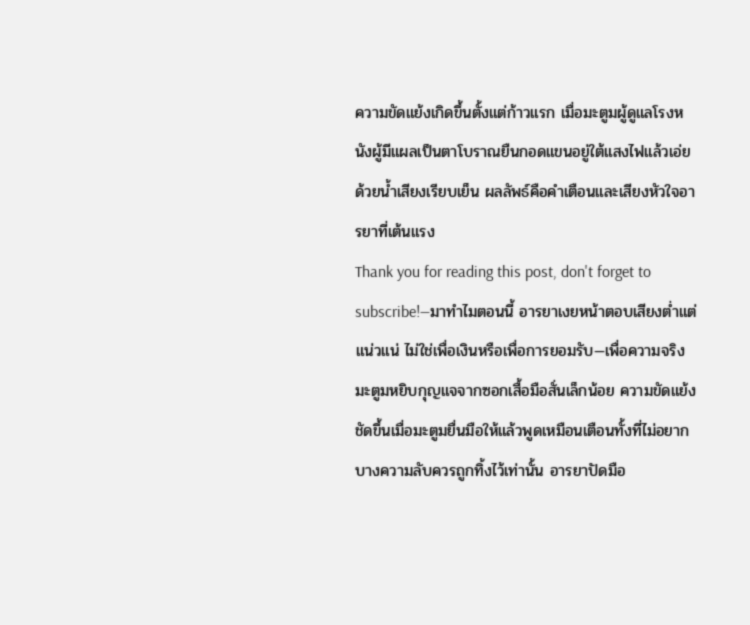ความขัดแย้งเกิดขึ้นตั้งแต่ก้าวแรก เมื่อมะตูมผู้ดูแลโรงหนังผู้มีแผลเป็นตาโบราณยืนกอดแขนอยู่ใต้แสงไฟแล้วเอ่ยด้วยน้ำเสียงเรียบเย็น ผลลัพธ์คือคำเตือนและเสียงหัวใจอารยาที่เต้นแรง
Thank you for reading this post, don't forget to subscribe!—มาทำไมตอนนี้ อารยาเงยหน้าตอบเสียงต่ำแต่แน่วแน่ ไม่ใช่เพื่อเงินหรือเพื่อการยอมรับ—เพื่อความจริง มะตูมหยิบกุญแจจากซอกเสื้อมือสั่นเล็กน้อย ความขัดแย้งชัดขึ้นเมื่อมะตูมยื่นมือให้แล้วพูดเหมือนเตือนทั้งที่ไม่อยาก บางความลับควรถูกทิ้งไว้เท่านั้น อารยาปัดมือ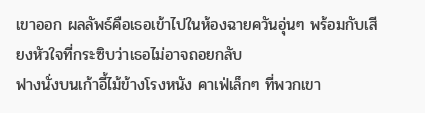เขาออก ผลลัพธ์คือเธอเข้าไปในห้องฉายควันอุ่นๆ พร้อมกับเสียงหัวใจที่กระซิบว่าเธอไม่อาจถอยกลับ
ฟางนั่งบนเก้าอี้ไม้ข้างโรงหนัง คาเฟ่เล็กๆ ที่พวกเขา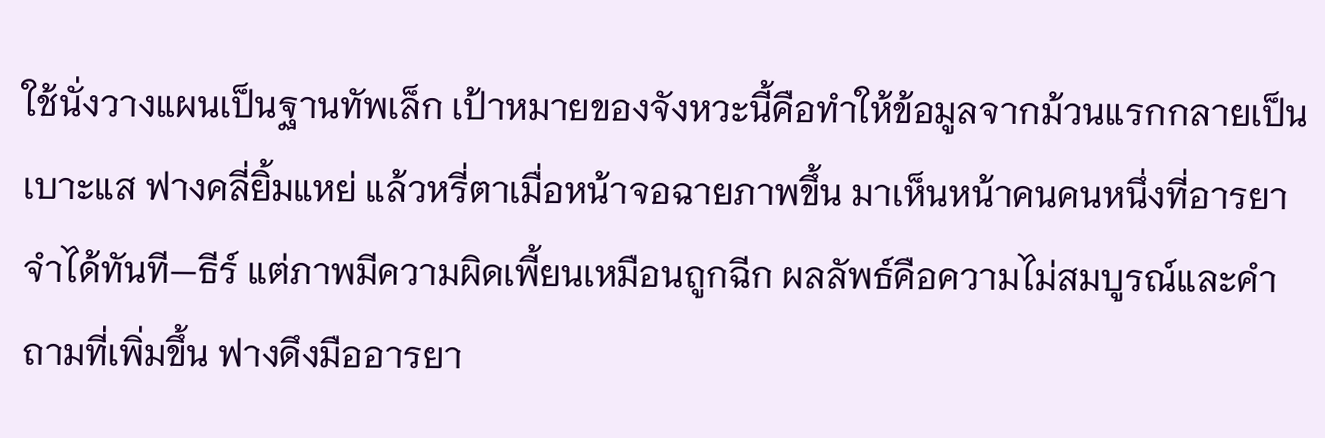ใช้นั่งวางแผนเป็นฐานทัพเล็ก เป้าหมายของจังหวะนี้คือทำให้ข้อมูลจากม้วนแรกกลายเป็นเบาะแส ฟางคลี่ยิ้มแหย่ แล้วหรี่ตาเมื่อหน้าจอฉายภาพขึ้น มาเห็นหน้าคนคนหนึ่งที่อารยาจำได้ทันที—ธีร์ แต่ภาพมีความผิดเพี้ยนเหมือนถูกฉีก ผลลัพธ์คือความไม่สมบูรณ์และคำถามที่เพิ่มขึ้น ฟางดึงมืออารยา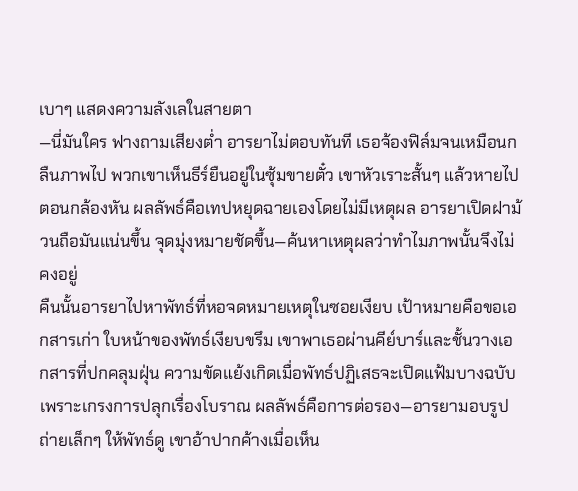เบาๆ แสดงความลังเลในสายตา
—นี่มันใคร ฟางถามเสียงต่ำ อารยาไม่ตอบทันที เธอจ้องฟิล์มจนเหมือนกลืนภาพไป พวกเขาเห็นธีร์ยืนอยู่ในซุ้มขายตั๋ว เขาหัวเราะสั้นๆ แล้วหายไปตอนกล้องหัน ผลลัพธ์คือเทปหยุดฉายเองโดยไม่มีเหตุผล อารยาเปิดฝาม้วนถือมันแน่นขึ้น จุดมุ่งหมายชัดขึ้น—ค้นหาเหตุผลว่าทำไมภาพนั้นจึงไม่คงอยู่
คืนนั้นอารยาไปหาพัทธ์ที่หอจดหมายเหตุในซอยเงียบ เป้าหมายคือขอเอกสารเก่า ใบหน้าของพัทธ์เงียบขรึม เขาพาเธอผ่านคีย์บาร์และชั้นวางเอกสารที่ปกคลุมฝุ่น ความขัดแย้งเกิดเมื่อพัทธ์ปฏิเสธจะเปิดแฟ้มบางฉบับเพราะเกรงการปลุกเรื่องโบราณ ผลลัพธ์คือการต่อรอง—อารยามอบรูปถ่ายเล็กๆ ให้พัทธ์ดู เขาอ้าปากค้างเมื่อเห็น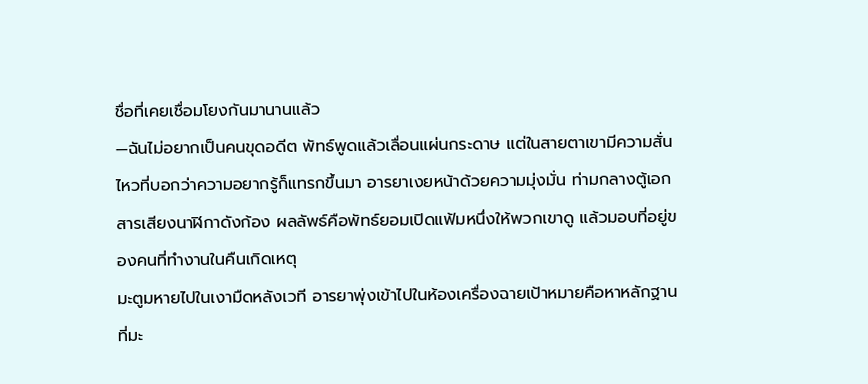ชื่อที่เคยเชื่อมโยงกันมานานแล้ว
—ฉันไม่อยากเป็นคนขุดอดีต พัทธ์พูดแล้วเลื่อนแผ่นกระดาษ แต่ในสายตาเขามีความสั่นไหวที่บอกว่าความอยากรู้ก็แทรกขึ้นมา อารยาเงยหน้าด้วยความมุ่งมั่น ท่ามกลางตู้เอกสารเสียงนาฬิกาดังก้อง ผลลัพธ์คือพัทธ์ยอมเปิดแฟ้มหนึ่งให้พวกเขาดู แล้วมอบที่อยู่ของคนที่ทำงานในคืนเกิดเหตุ
มะตูมหายไปในเงามืดหลังเวที อารยาพุ่งเข้าไปในห้องเครื่องฉายเป้าหมายคือหาหลักฐานที่มะ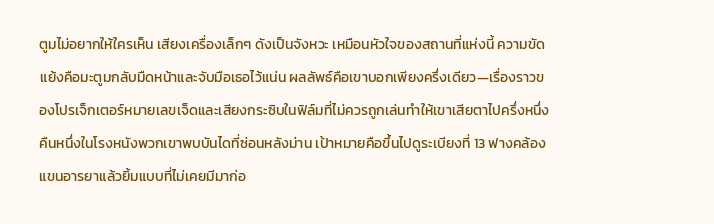ตูมไม่อยากให้ใครเห็น เสียงเครื่องเล็กๆ ดังเป็นจังหวะ เหมือนหัวใจของสถานที่แห่งนี้ ความขัดแย้งคือมะตูมกลับมืดหน้าและจับมือเธอไว้แน่น ผลลัพธ์คือเขาบอกเพียงครึ่งเดียว—เรื่องราวของโปรเจ็กเตอร์หมายเลขเจ็ดและเสียงกระซิบในฟิล์มที่ไม่ควรถูกเล่นทำให้เขาเสียตาไปครึ่งหนึ่ง
คืนหนึ่งในโรงหนังพวกเขาพบบันไดที่ซ่อนหลังม่าน เป้าหมายคือขึ้นไปดูระเบียงที่ 13 ฟางคล้องแขนอารยาแล้วยิ้มแบบที่ไม่เคยมีมาก่อ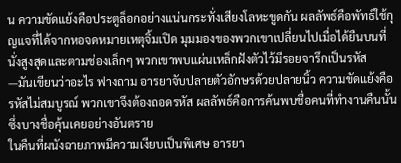น ความขัดแย้งคือประตูล็อกอย่างแน่นกระทั่งเสียงโลหะขูดกัน ผลลัพธ์คือพัทธ์ใช้กุญแจที่ได้จากหอจดหมายเหตุจิ้มเปิด มุมมองของพวกเขาเปลี่ยนไปเมื่อได้ยืนบนที่นั่งสูงสุดและตามช่องเล็กๆ พวกเขาพบแผ่นเหล็กฝังตัวไว้มีรอยจารึกเป็นรหัส
—มันเขียนว่าอะไร ฟางถาม อารยาจับปลายตัวอักษรด้วยปลายนิ้ว ความขัดแย้งคือรหัสไม่สมบูรณ์ พวกเขาจึงต้องถอดรหัส ผลลัพธ์คือการค้นพบชื่อคนที่ทำงานคืนนั้น ซึ่งบางชื่อคุ้นเคยอย่างอันตราย
ในคืนที่ผนังฉายภาพมีความเงียบเป็นพิเศษ อารยา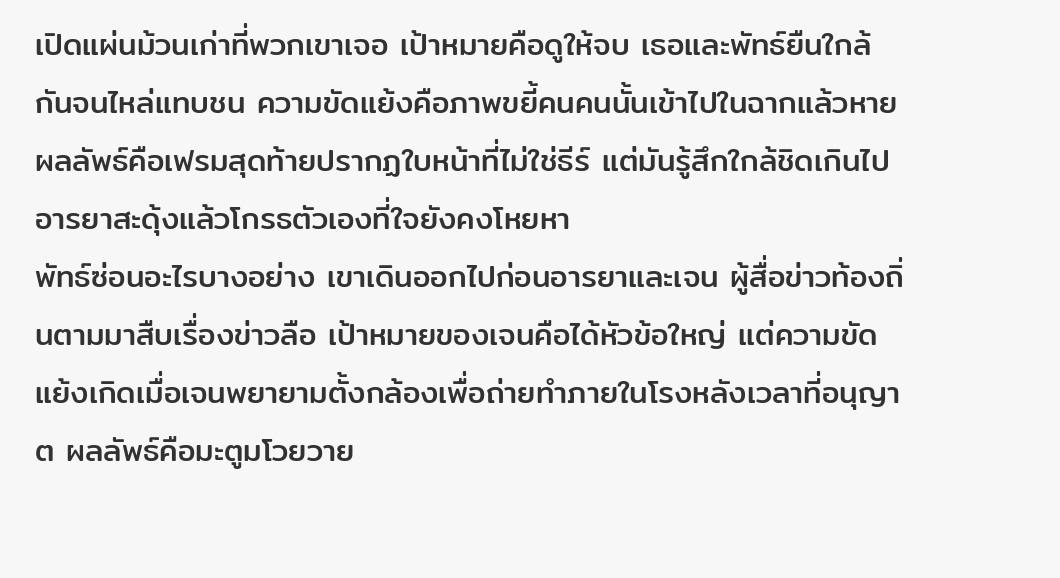เปิดแผ่นม้วนเก่าที่พวกเขาเจอ เป้าหมายคือดูให้จบ เธอและพัทธ์ยืนใกล้กันจนไหล่แทบชน ความขัดแย้งคือภาพขยี้คนคนนั้นเข้าไปในฉากแล้วหาย ผลลัพธ์คือเฟรมสุดท้ายปรากฏใบหน้าที่ไม่ใช่ธีร์ แต่มันรู้สึกใกล้ชิดเกินไป อารยาสะดุ้งแล้วโกรธตัวเองที่ใจยังคงโหยหา
พัทธ์ซ่อนอะไรบางอย่าง เขาเดินออกไปก่อนอารยาและเจน ผู้สื่อข่าวท้องถิ่นตามมาสืบเรื่องข่าวลือ เป้าหมายของเจนคือได้หัวข้อใหญ่ แต่ความขัดแย้งเกิดเมื่อเจนพยายามตั้งกล้องเพื่อถ่ายทำภายในโรงหลังเวลาที่อนุญาต ผลลัพธ์คือมะตูมโวยวาย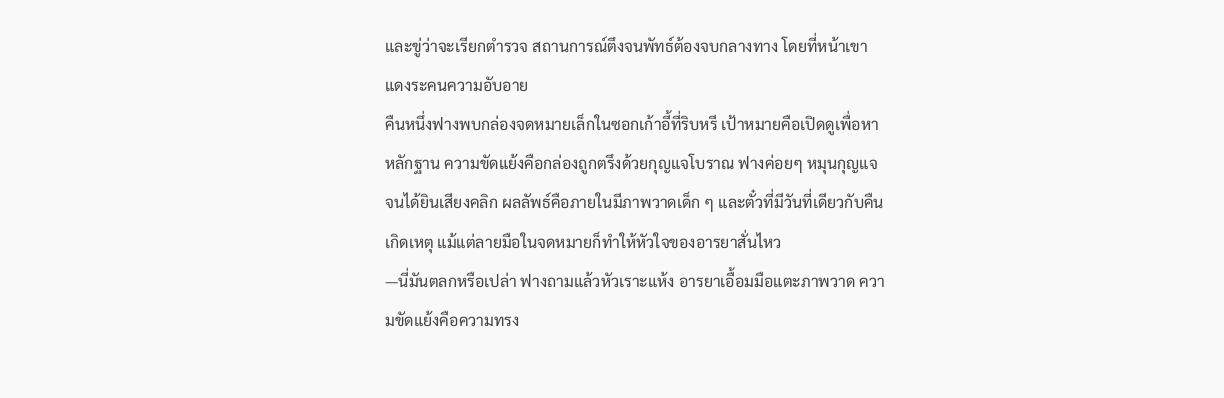และขู่ว่าจะเรียกตำรวจ สถานการณ์ตึงจนพัทธ์ต้องจบกลางทาง โดยที่หน้าเขาแดงระคนความอับอาย
คืนหนึ่งฟางพบกล่องจดหมายเล็กในซอกเก้าอี้ที่ริบหรี เป้าหมายคือเปิดดูเพื่อหาหลักฐาน ความขัดแย้งคือกล่องถูกตรึงด้วยกุญแจโบราณ ฟางค่อยๆ หมุนกุญแจจนได้ยินเสียงคลิก ผลลัพธ์คือภายในมีภาพวาดเด็ก ๆ และตั๋วที่มีวันที่เดียวกับคืนเกิดเหตุ แม้แต่ลายมือในจดหมายก็ทำให้หัวใจของอารยาสั่นไหว
—นี่มันตลกหรือเปล่า ฟางถามแล้วหัวเราะแห้ง อารยาเอื้อมมือแตะภาพวาด ความขัดแย้งคือความทรง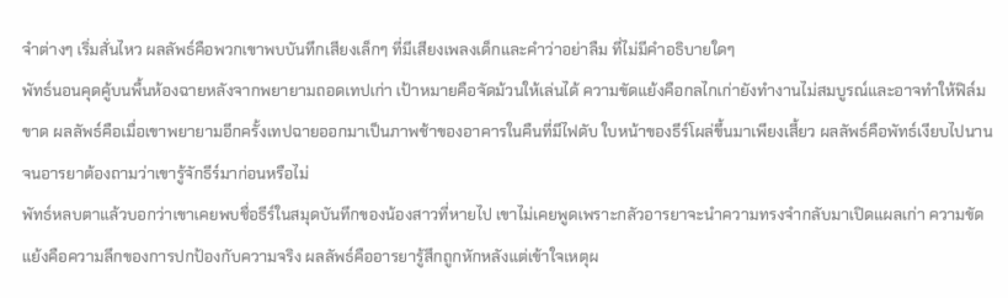จำต่างๆ เริ่มสั่นไหว ผลลัพธ์คือพวกเขาพบบันทึกเสียงเล็กๆ ที่มีเสียงเพลงเด็กและคำว่าอย่าลืม ที่ไม่มีคำอธิบายใดๆ
พัทธ์นอนคุดคู้บนพื้นห้องฉายหลังจากพยายามถอดเทปเก่า เป้าหมายคือจัดม้วนให้เล่นได้ ความขัดแย้งคือกลไกเก่ายังทำงานไม่สมบูรณ์และอาจทำให้ฟิล์มขาด ผลลัพธ์คือเมื่อเขาพยายามอีกครั้งเทปฉายออกมาเป็นภาพช้าของอาคารในคืนที่มีไฟดับ ใบหน้าของธีร์โผล่ขึ้นมาเพียงเสี้ยว ผลลัพธ์คือพัทธ์เงียบไปนานจนอารยาต้องถามว่าเขารู้จักธีร์มาก่อนหรือไม่
พัทธ์หลบตาแล้วบอกว่าเขาเคยพบชื่อธีร์ในสมุดบันทึกของน้องสาวที่หายไป เขาไม่เคยพูดเพราะกลัวอารยาจะนำความทรงจำกลับมาเปิดแผลเก่า ความขัดแย้งคือความลึกของการปกป้องกับความจริง ผลลัพธ์คืออารยารู้สึกถูกหักหลังแต่เข้าใจเหตุผ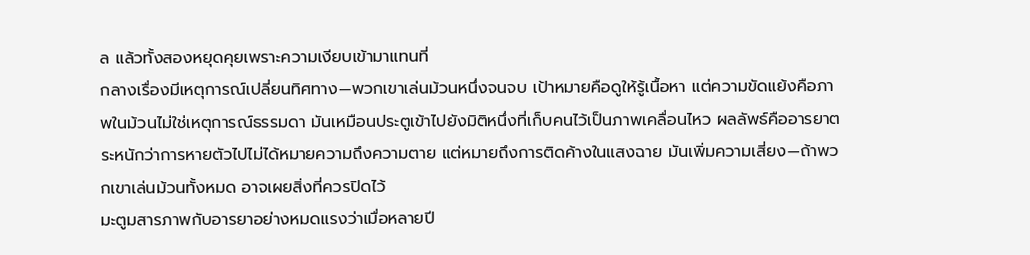ล แล้วทั้งสองหยุดคุยเพราะความเงียบเข้ามาแทนที่
กลางเรื่องมีเหตุการณ์เปลี่ยนทิศทาง—พวกเขาเล่นม้วนหนึ่งจนจบ เป้าหมายคือดูให้รู้เนื้อหา แต่ความขัดแย้งคือภาพในม้วนไม่ใช่เหตุการณ์ธรรมดา มันเหมือนประตูเข้าไปยังมิติหนึ่งที่เก็บคนไว้เป็นภาพเคลื่อนไหว ผลลัพธ์คืออารยาตระหนักว่าการหายตัวไปไม่ได้หมายความถึงความตาย แต่หมายถึงการติดค้างในแสงฉาย มันเพิ่มความเสี่ยง—ถ้าพวกเขาเล่นม้วนทั้งหมด อาจเผยสิ่งที่ควรปิดไว้
มะตูมสารภาพกับอารยาอย่างหมดแรงว่าเมื่อหลายปี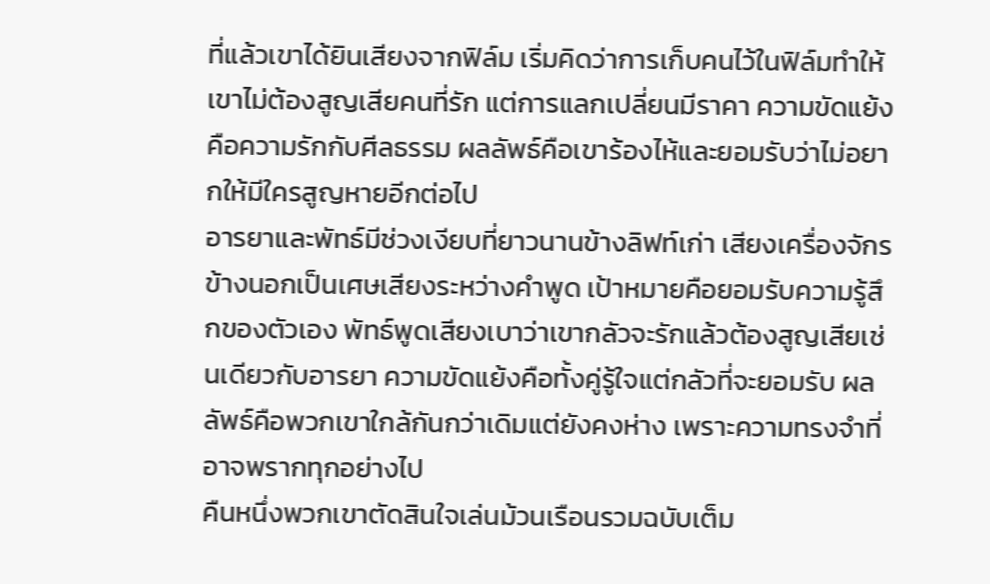ที่แล้วเขาได้ยินเสียงจากฟิล์ม เริ่มคิดว่าการเก็บคนไว้ในฟิล์มทำให้เขาไม่ต้องสูญเสียคนที่รัก แต่การแลกเปลี่ยนมีราคา ความขัดแย้งคือความรักกับศีลธรรม ผลลัพธ์คือเขาร้องไห้และยอมรับว่าไม่อยากให้มีใครสูญหายอีกต่อไป
อารยาและพัทธ์มีช่วงเงียบที่ยาวนานข้างลิฟท์เก่า เสียงเครื่องจักรข้างนอกเป็นเศษเสียงระหว่างคำพูด เป้าหมายคือยอมรับความรู้สึกของตัวเอง พัทธ์พูดเสียงเบาว่าเขากลัวจะรักแล้วต้องสูญเสียเช่นเดียวกับอารยา ความขัดแย้งคือทั้งคู่รู้ใจแต่กลัวที่จะยอมรับ ผลลัพธ์คือพวกเขาใกล้กันกว่าเดิมแต่ยังคงห่าง เพราะความทรงจำที่อาจพรากทุกอย่างไป
คืนหนึ่งพวกเขาตัดสินใจเล่นม้วนเรือนรวมฉบับเต็ม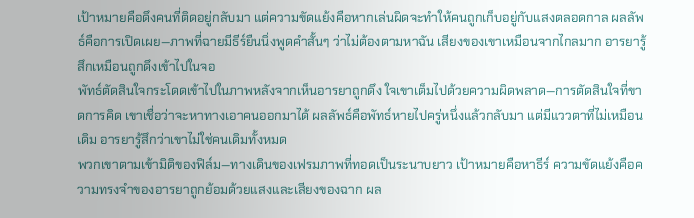เป้าหมายคือดึงคนที่ติดอยู่กลับมา แต่ความขัดแย้งคือหากเล่นผิดจะทำให้คนถูกเก็บอยู่กับแสงตลอดกาล ผลลัพธ์คือการเปิดเผย—ภาพที่ฉายมีธีร์ยืนนิ่งพูดคำสั้นๆ ว่าไม่ต้องตามหาฉัน เสียงของเขาเหมือนจากไกลมาก อารยารู้สึกเหมือนถูกดึงเข้าไปในจอ
พัทธ์ตัดสินใจกระโดดเข้าไปในภาพหลังจากเห็นอารยาถูกดึง ใจเขาเต็มไปด้วยความผิดพลาด—การตัดสินใจที่ขาดการคิด เขาเชื่อว่าจะหาทางเอาคนออกมาได้ ผลลัพธ์คือพัทธ์หายไปครู่หนึ่งแล้วกลับมา แต่มีแววตาที่ไม่เหมือนเดิม อารยารู้สึกว่าเขาไม่ใช่คนเดิมทั้งหมด
พวกเขาตามเข้ามิติของฟิล์ม—ทางเดินของเฟรมภาพที่ทอดเป็นระนาบยาว เป้าหมายคือหาธีร์ ความขัดแย้งคือความทรงจำของอารยาถูกย้อมด้วยแสงและเสียงของฉาก ผล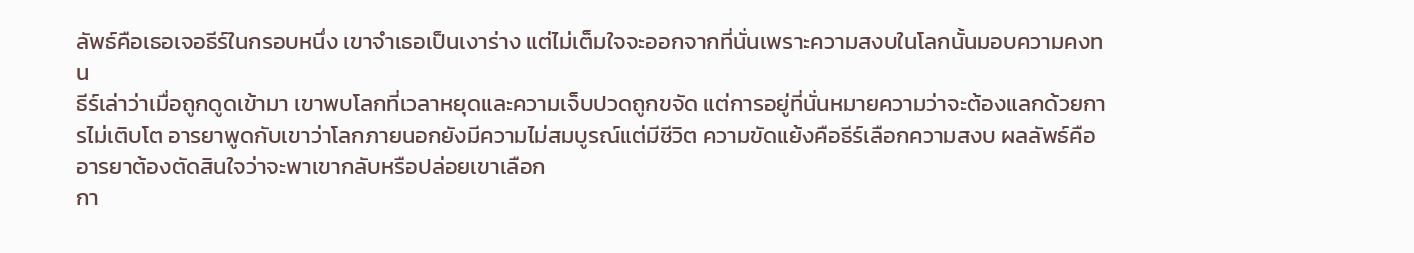ลัพธ์คือเธอเจอธีร์ในกรอบหนึ่ง เขาจำเธอเป็นเงาร่าง แต่ไม่เต็มใจจะออกจากที่นั่นเพราะความสงบในโลกนั้นมอบความคงทน
ธีร์เล่าว่าเมื่อถูกดูดเข้ามา เขาพบโลกที่เวลาหยุดและความเจ็บปวดถูกขจัด แต่การอยู่ที่นั่นหมายความว่าจะต้องแลกด้วยการไม่เติบโต อารยาพูดกับเขาว่าโลกภายนอกยังมีความไม่สมบูรณ์แต่มีชีวิต ความขัดแย้งคือธีร์เลือกความสงบ ผลลัพธ์คืออารยาต้องตัดสินใจว่าจะพาเขากลับหรือปล่อยเขาเลือก
กา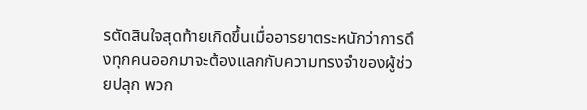รตัดสินใจสุดท้ายเกิดขึ้นเมื่ออารยาตระหนักว่าการดึงทุกคนออกมาจะต้องแลกกับความทรงจำของผู้ช่วยปลุก พวก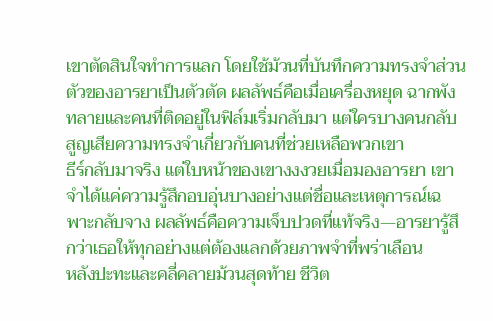เขาตัดสินใจทำการแลก โดยใช้ม้วนที่บันทึกความทรงจำส่วนตัวของอารยาเป็นตัวตัด ผลลัพธ์คือเมื่อเครื่องหยุด ฉากพังทลายและคนที่ติดอยู่ในฟิล์มเริ่มกลับมา แต่ใครบางคนกลับสูญเสียความทรงจำเกี่ยวกับคนที่ช่วยเหลือพวกเขา
ธีร์กลับมาจริง แต่ใบหน้าของเขางงงวยเมื่อมองอารยา เขาจำได้แค่ความรู้สึกอบอุ่นบางอย่างแต่ชื่อและเหตุการณ์เฉพาะกลับจาง ผลลัพธ์คือความเจ็บปวดที่แท้จริง—อารยารู้สึกว่าเธอให้ทุกอย่างแต่ต้องแลกด้วยภาพจำที่พร่าเลือน
หลังปะทะและคลี่คลายม้วนสุดท้าย ชีวิต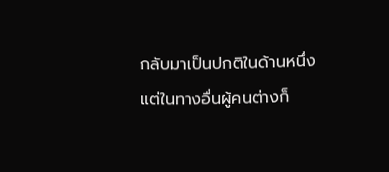กลับมาเป็นปกติในด้านหนึ่ง แต่ในทางอื่นผู้คนต่างก็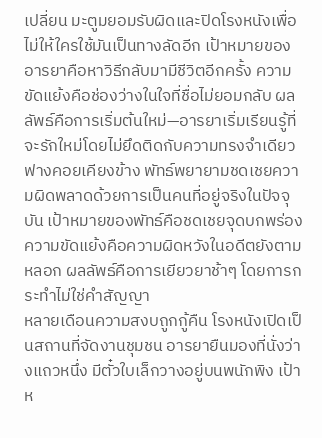เปลี่ยน มะตูมยอมรับผิดและปิดโรงหนังเพื่อไม่ให้ใครใช้มันเป็นทางลัดอีก เป้าหมายของอารยาคือหาวิธีกลับมามีชีวิตอีกครั้ง ความขัดแย้งคือช่องว่างในใจที่ชื่อไม่ยอมกลับ ผลลัพธ์คือการเริ่มต้นใหม่—อารยาเริ่มเรียนรู้ที่จะรักใหม่โดยไม่ยึดติดกับความทรงจำเดียว
ฟางคอยเคียงข้าง พัทธ์พยายามชดเชยความผิดพลาดด้วยการเป็นคนที่อยู่จริงในปัจจุบัน เป้าหมายของพัทธ์คือชดเชยจุดบกพร่อง ความขัดแย้งคือความผิดหวังในอดีตยังตามหลอก ผลลัพธ์คือการเยียวยาช้าๆ โดยการกระทำไม่ใช่คำสัญญา
หลายเดือนความสงบถูกกู้คืน โรงหนังเปิดเป็นสถานที่จัดงานชุมชน อารยายืนมองที่นั่งว่างแถวหนึ่ง มีตั๋วใบเล็กวางอยู่บนพนักพิง เป้าห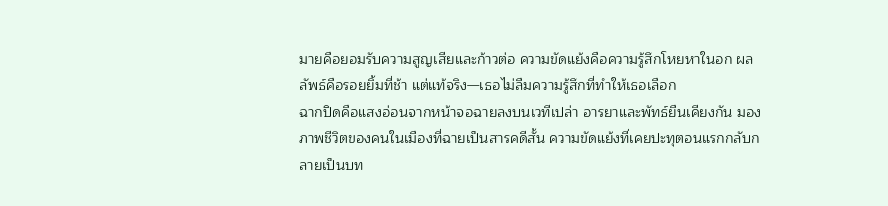มายคือยอมรับความสูญเสียและก้าวต่อ ความขัดแย้งคือความรู้สึกโหยหาในอก ผลลัพธ์คือรอยยิ้มที่ช้า แต่แท้จริง—เธอไม่ลืมความรู้สึกที่ทำให้เธอเลือก
ฉากปิดคือแสงอ่อนจากหน้าจอฉายลงบนเวทีเปล่า อารยาและพัทธ์ยืนเคียงกัน มองภาพชีวิตของคนในเมืองที่ฉายเป็นสารคดีสั้น ความขัดแย้งที่เคยปะทุตอนแรกกลับกลายเป็นบท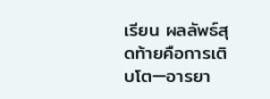เรียน ผลลัพธ์สุดท้ายคือการเติบโต—อารยา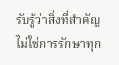รับรู้ว่าสิ่งที่สำคัญไม่ใช่การรักษาทุก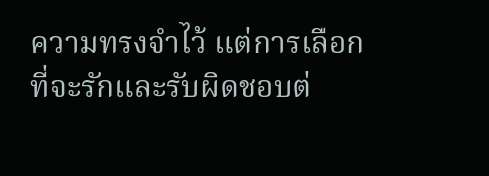ความทรงจำไว้ แต่การเลือกที่จะรักและรับผิดชอบต่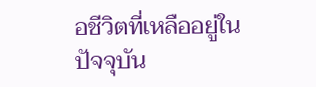อชีวิตที่เหลืออยู่ในปัจจุบัน